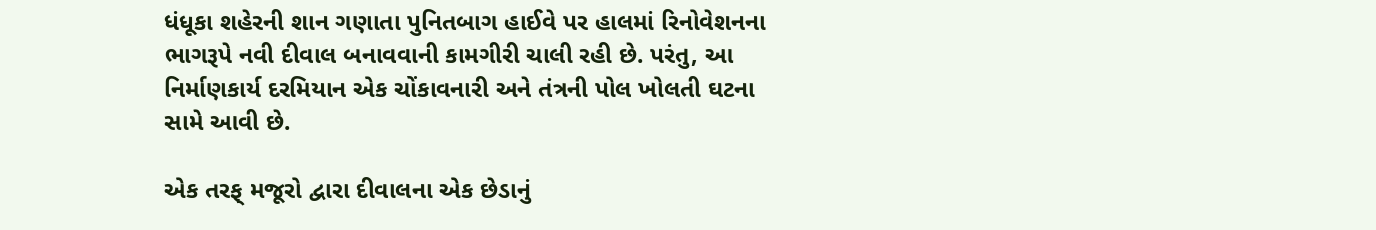ધંધૂકા શહેરની શાન ગણાતા પુનિતબાગ હાઈવે પર હાલમાં રિનોવેશનના ભાગરૂપે નવી દીવાલ બનાવવાની કામગીરી ચાલી રહી છે. પરંતુ, આ નિર્માણકાર્ય દરમિયાન એક ચોંકાવનારી અને તંત્રની પોલ ખોલતી ઘટના સામે આવી છે.

એક તરફ્ મજૂરો દ્વારા દીવાલના એક છેડાનું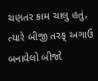ચણતર કામ ચાલુ હતું, ત્યારે બીજી તરફ્ અગાઉ બનાવેલો બીજો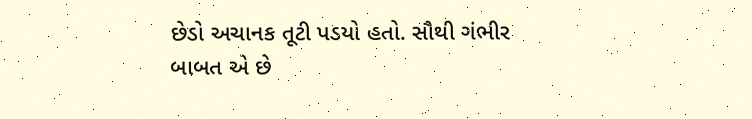છેડો અચાનક તૂટી પડયો હતો. સૌથી ગંભીર બાબત એ છે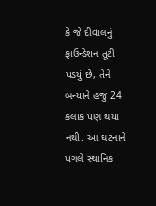કે જે દીવાલનું ફાઉન્ડેશન તૂટી પડયું છે, તેને બન્યાને હજુ 24 કલાક પણ થયા નથી. આ ઘટનાને પગલે સ્થાનિક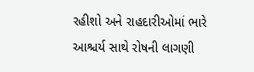રહીશો અને રાહદારીઓમાં ભારે આશ્ચર્ય સાથે રોષની લાગણી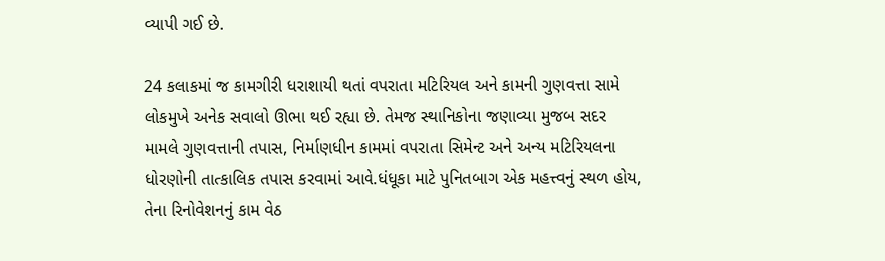વ્યાપી ગઈ છે.

24 કલાકમાં જ કામગીરી ધરાશાયી થતાં વપરાતા મટિરિયલ અને કામની ગુણવત્તા સામે લોકમુખે અનેક સવાલો ઊભા થઈ રહ્યા છે. તેમજ સ્થાનિકોના જણાવ્યા મુજબ સદર મામલે ગુણવત્તાની તપાસ, નિર્માણધીન કામમાં વપરાતા સિમેન્ટ અને અન્ય મટિરિયલના ધોરણોની તાત્કાલિક તપાસ કરવામાં આવે.ધંધૂકા માટે પુનિતબાગ એક મહત્ત્વનું સ્થળ હોય, તેના રિનોવેશનનું કામ વેઠ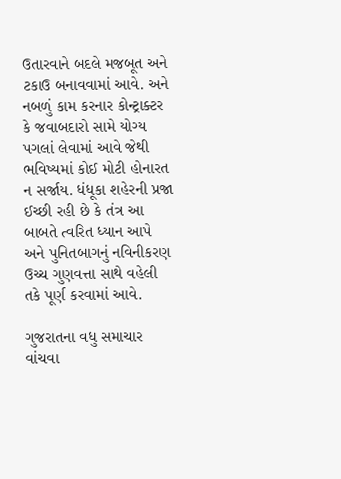ઉતારવાને બદલે મજબૂત અને ટકાઉ બનાવવામાં આવે. અને નબળું કામ કરનાર કોન્ટ્રાક્ટર કે જવાબદારો સામે યોગ્ય પગલાં લેવામાં આવે જેથી ભવિષ્યમાં કોઈ મોટી હોનારત ન સર્જાય. ધંધૂકા શહેરની પ્રજા ઈચ્છી રહી છે કે તંત્ર આ બાબતે ત્વરિત ધ્યાન આપે અને પુનિતબાગનું નવિનીકરણ ઉચ્ચ ગુણવત્તા સાથે વહેલી તકે પૂર્ણ કરવામાં આવે.

ગુજરાતના વધુ સમાચાર વાંચવા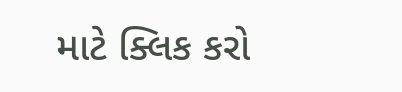માટે ક્લિક કરો